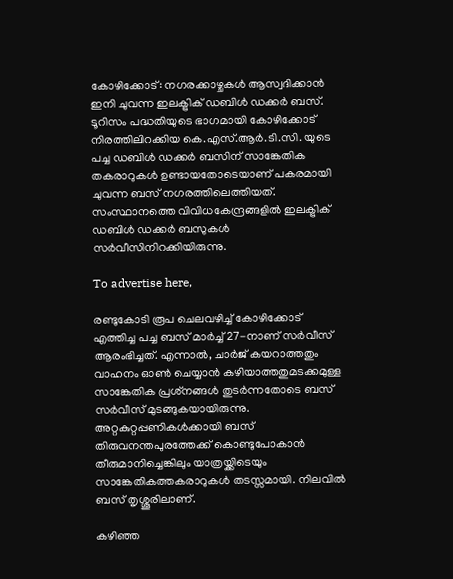കോഴിക്കോട്: നഗരക്കാഴ്ചകൾ ആസ്വദിക്കാൻ ഇനി ചുവന്ന ഇലക്ട്രിക് ഡബിൾ ഡക്കർ ബസ്. ടൂറിസം പദ്ധതിയുടെ ഭാഗമായി കോഴിക്കോട് നിരത്തിലിറക്കിയ കെ.എസ്.ആർ.ടി.സി. യുടെ പച്ച ഡബിൾ ഡക്കർ ബസിന് സാങ്കേതിക തകരാറുകൾ ഉണ്ടായതോടെയാണ് പകരമായി ചുവന്ന ബസ് നഗരത്തിലെത്തിയത്. സംസ്ഥാനത്തെ വിവിധകേന്ദ്രങ്ങളിൽ ഇലക്ട്രിക് ഡബിൾ ഡക്കർ ബസുകൾ സർവീസിനിറക്കിയിരുന്നു.

To advertise here,

രണ്ടുകോടി രൂപ ചെലവഴിച്ച് കോഴിക്കോട് എത്തിച്ച പച്ച ബസ് മാർച്ച് 27-നാണ് സർവീസ് ആരംഭിച്ചത്. എന്നാൽ, ചാർജ് കയറാത്തതും വാഹനം ഓൺ ചെയ്യാൻ കഴിയാത്തതുമടക്കമുള്ള സാങ്കേതിക പ്രശ്‌നങ്ങൾ തുടർന്നതോടെ ബസ് സർവീസ് മുടങ്ങുകയായിരുന്നു. അറ്റകുറ്റപ്പണികൾക്കായി ബസ് തിരുവനന്തപുരത്തേക്ക് കൊണ്ടുപോകാൻ തീരുമാനിച്ചെങ്കിലും യാത്രയ്ക്കിടെയും സാങ്കേതികത്തകരാറുകൾ തടസ്സമായി. നിലവിൽ ബസ് തൃശ്ശൂരിലാണ്.

കഴിഞ്ഞ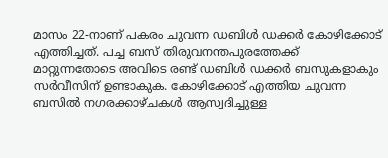മാസം 22-നാണ് പകരം ചുവന്ന ഡബിൾ ഡക്കർ കോഴിക്കോട് എത്തിച്ചത്. പച്ച ബസ് തിരുവനന്തപുരത്തേക്ക് മാറ്റുന്നതോടെ അവിടെ രണ്ട് ഡബിൾ ഡക്കർ ബസുകളാകും സർവീസിന് ഉണ്ടാകുക. കോഴിക്കോട് എത്തിയ ചുവന്ന ബസിൽ നഗരക്കാഴ്ചകൾ ആസ്വദിച്ചുള്ള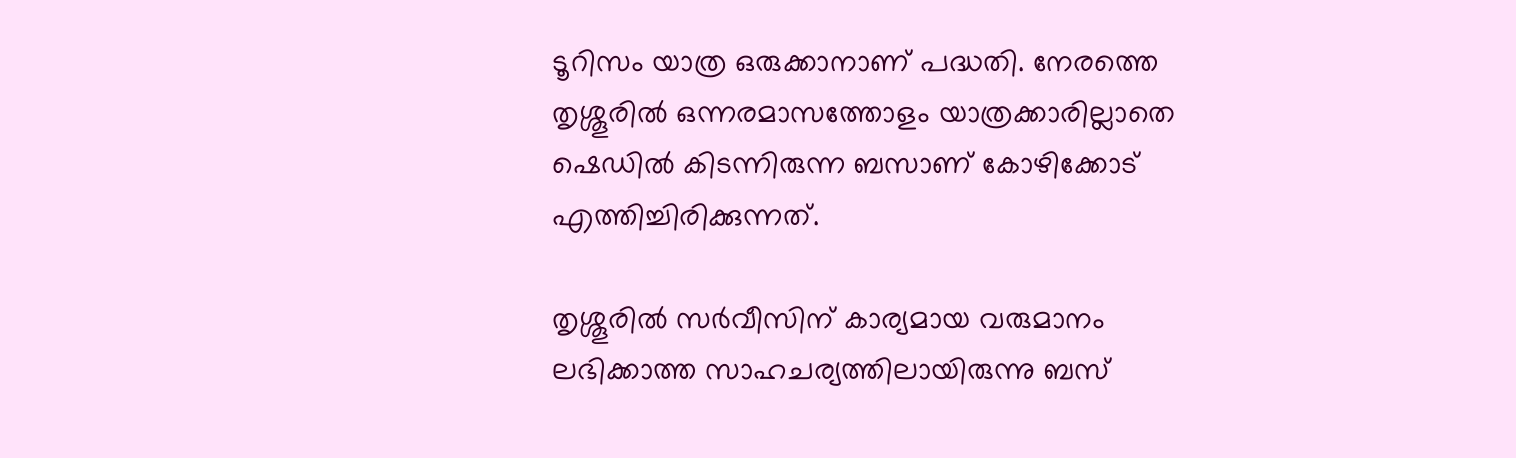ടൂറിസം യാത്ര ഒരുക്കാനാണ് പദ്ധതി. നേരത്തെ തൃശ്ശൂരിൽ ഒന്നരമാസത്തോളം യാത്രക്കാരില്ലാതെ ഷെഡിൽ കിടന്നിരുന്ന ബസാണ് കോഴിക്കോട് എത്തിച്ചിരിക്കുന്നത്.

തൃശ്ശൂരിൽ സർവീസിന് കാര്യമായ വരുമാനം ലഭിക്കാത്ത സാഹചര്യത്തിലായിരുന്നു ബസ്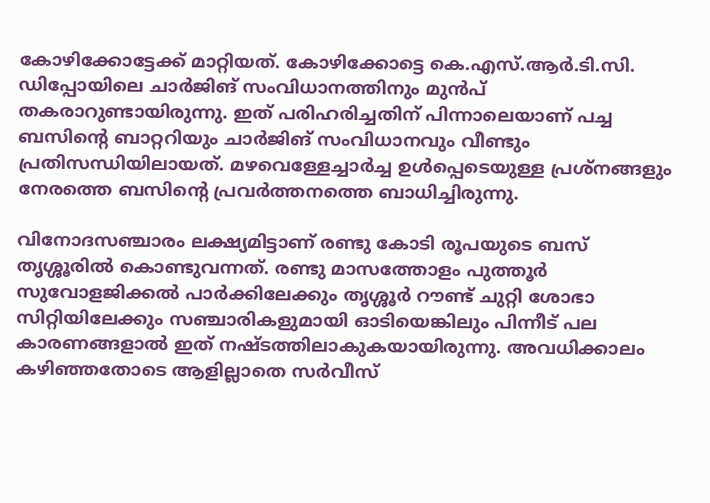കോഴിക്കോട്ടേക്ക് മാറ്റിയത്. കോഴിക്കോട്ടെ കെ.എസ്.ആർ.ടി.സി. ഡിപ്പോയിലെ ചാർജിങ് സംവിധാനത്തിനും മുൻപ് തകരാറുണ്ടായിരുന്നു. ഇത് പരിഹരിച്ചതിന് പിന്നാലെയാണ് പച്ച ബസിന്റെ ബാറ്ററിയും ചാർജിങ് സംവിധാനവും വീണ്ടും പ്രതിസന്ധിയിലായത്. മഴവെള്ളേച്ചാർച്ച ഉൾപ്പെടെയുള്ള പ്രശ്‌നങ്ങളും നേരത്തെ ബസിന്റെ പ്രവർത്തനത്തെ ബാധിച്ചിരുന്നു.

വിനോദസഞ്ചാരം ലക്ഷ്യമിട്ടാണ് രണ്ടു കോടി രൂപയുടെ ബസ് തൃശ്ശൂരിൽ കൊണ്ടുവന്നത്. രണ്ടു മാസത്തോളം പുത്തൂർ സുവോളജിക്കൽ പാർക്കിലേക്കും തൃശ്ശൂർ റൗണ്ട് ചുറ്റി ശോഭാ സിറ്റിയിലേക്കും സഞ്ചാരികളുമായി ഓടിയെങ്കിലും പിന്നീട് പല കാരണങ്ങളാൽ ഇത് നഷ്ടത്തിലാകുകയായിരുന്നു. അവധിക്കാലം കഴിഞ്ഞതോടെ ആളില്ലാതെ സർവീസ്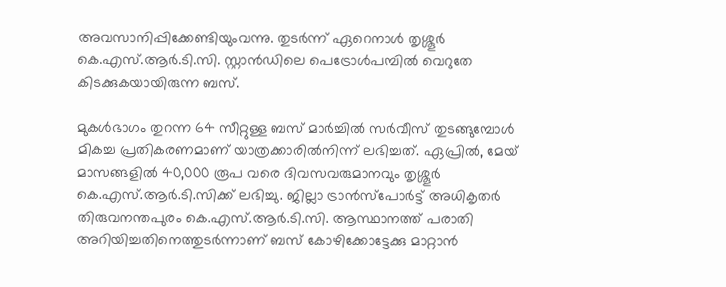അവസാനിപ്പിക്കേണ്ടിയുംവന്നു. തുടർന്ന് ഏറെനാൾ തൃശ്ശൂർ കെ.എസ്.ആർ.ടി.സി. സ്റ്റാൻഡിലെ പെട്രോൾപമ്പിൽ വെറുതേ കിടക്കുകയായിരുന്ന ബസ്.

മുകൾഭാഗം തുറന്ന 64 സീറ്റുള്ള ബസ് മാർച്ചിൽ സർവീസ് തുടങ്ങുമ്പോൾ മികച്ച പ്രതികരണമാണ് യാത്രക്കാരിൽനിന്ന് ലഭിച്ചത്. ഏപ്രിൽ, മേയ് മാസങ്ങളിൽ 40,000 രൂപ വരെ ദിവസവരുമാനവും തൃശ്ശൂർ കെ.എസ്.ആർ.ടി.സിക്ക് ലഭിച്ചു. ജില്ലാ ട്രാൻസ്പോർട്ട് അധികൃതർ തിരുവനന്തപുരം കെ.എസ്.ആർ.ടി.സി. ആസ്ഥാനത്ത് പരാതി അറിയിച്ചതിനെത്തുടർന്നാണ് ബസ് കോഴിക്കോട്ടേക്കു മാറ്റാൻ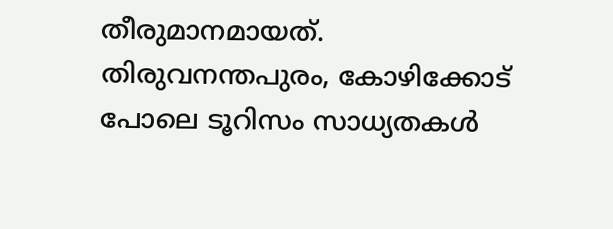തീരുമാനമായത്. തിരുവനന്തപുരം, കോഴിക്കോട് പോലെ ടൂറിസം സാധ്യതകൾ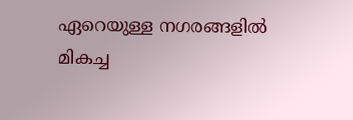ഏറെയുള്ള നഗരങ്ങളിൽ മികച്ച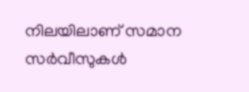നിലയിലാണ് സമാന സർവീസുകൾ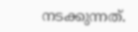നടക്കുന്നത്.